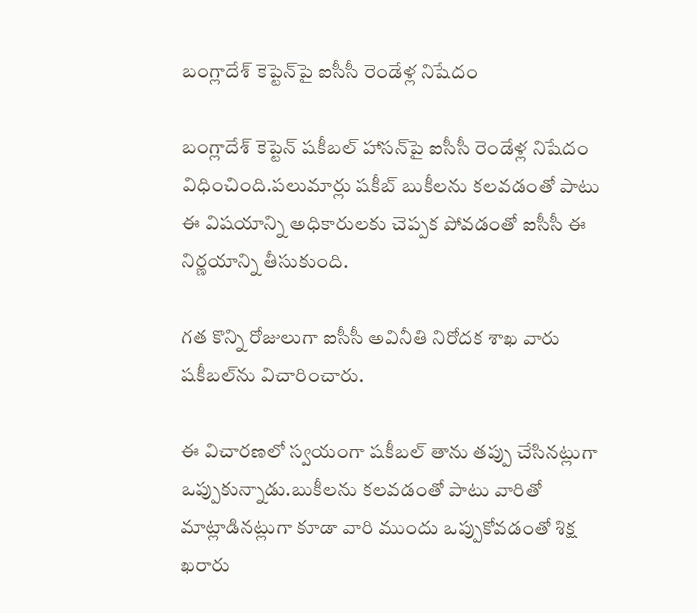బంగ్లాదేశ్‌ కెప్టెన్‌పై ఐసీసీ రెండేళ్ల నిషేదం

బంగ్లాదేశ్‌ కెప్టెన్‌ షకీబల్‌ హాసన్‌పై ఐసీసీ రెండేళ్ల నిషేదం విధించింది.పలుమార్లు షకీబ్‌ బుకీలను కలవడంతో పాటు ఈ విషయాన్ని అధికారులకు చెప్పక పోవడంతో ఐసీసీ ఈ నిర్ణయాన్ని తీసుకుంది.

గత కొన్ని రోజులుగా ఐసీసీ అవినీతి నిరోదక శాఖ వారు షకీబల్‌ను విచారించారు.

ఈ విచారణలో స్వయంగా షకీబల్‌ తాను తప్పు చేసినట్లుగా ఒప్పుకున్నాడు.బుకీలను కలవడంతో పాటు వారితో మాట్లాడినట్లుగా కూడా వారి ముందు ఒప్పుకోవడంతో శిక్ష ఖరారు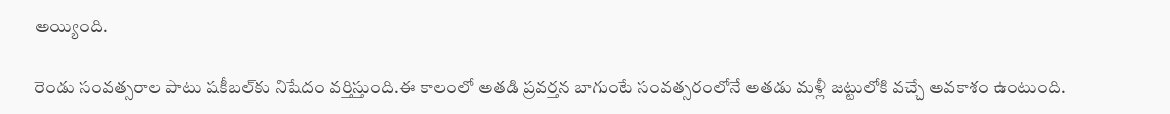అయ్యింది.

రెండు సంవత్సరాల పాటు షకీబల్‌కు నిషేదం వర్తిస్తుంది.ఈ కాలంలో అతడి ప్రవర్తన బాగుంటే సంవత్సరంలోనే అతడు మళ్లీ జట్టులోకి వచ్చే అవకాశం ఉంటుంది.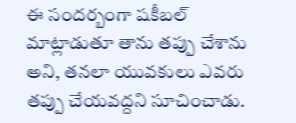ఈ సందర్బంగా షకీబల్‌ మాట్లాడుతూ తాను తప్పు చేశాను అని, తనలా యువకులు ఎవరు తప్పు చేయవద్దని సూచించాడు.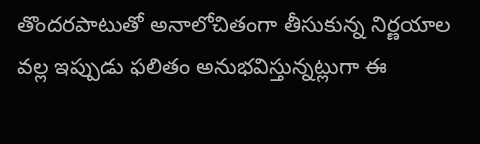తొందరపాటుతో అనాలోచితంగా తీసుకున్న నిర్ణయాల వల్ల ఇప్పుడు ఫలితం అనుభవిస్తున్నట్లుగా ఈ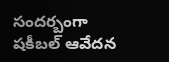సందర్బంగా షకీబల్‌ ఆవేదన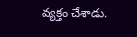వ్యక్తం చేశాడు.